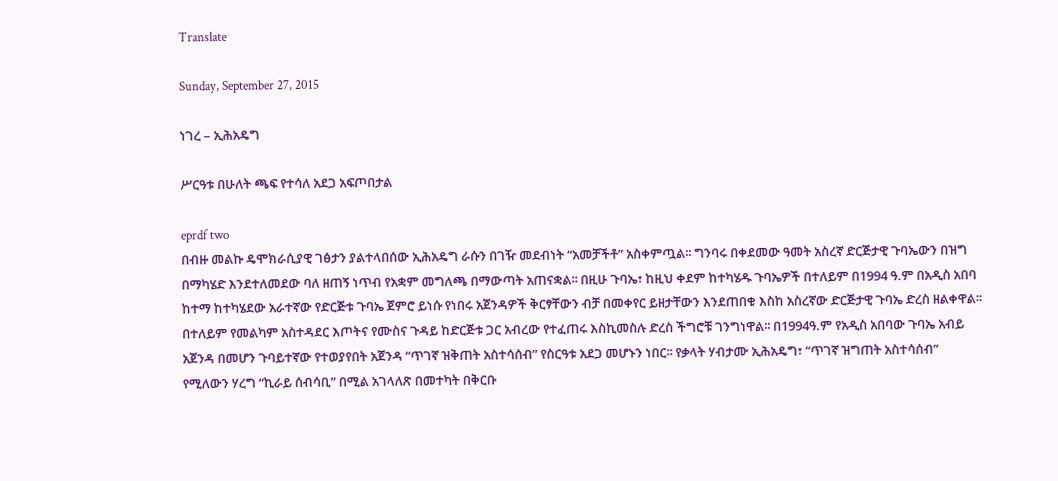Translate

Sunday, September 27, 2015

ነገረ – ኢሕአዴግ

ሥርዓቱ በሁለት ጫፍ የተሳለ አደጋ አፍጦበታል

eprdf two
በብዙ መልኩ ዴሞክራሲያዊ ገፅታን ያልተላበሰው ኢሕአዴግ ራሱን በገዥ መደብነት “አመቻችቶ” አስቀምጧል፡፡ ግንባሩ በቀደመው ዓመት አስረኛ ድርጅታዊ ጉባኤውን በዝግ በማካሄድ እንደተለመደው ባለ ዘጠኝ ነጥብ የአቋም መግለጫ በማውጣት አጠናቋል፡፡ በዚሁ ጉባኤ፣ ከዚህ ቀደም ከተካሄዱ ጉባኤዎች በተለይም በ1994 ዓ.ም በአዲስ አበባ ከተማ ከተካሄደው አራተኛው የድርጅቱ ጉባኤ ጀምሮ ይነሱ የነበሩ አጀንዳዎች ቅርፃቸውን ብቻ በመቀየር ይዘታቸውን እንደጠበቁ እስከ አስረኛው ድርጅታዊ ጉባኤ ድረስ ዘልቀዋል፡፡
በተለይም የመልካም አስተዳደር እጦትና የሙስና ጉዳይ ከድርጅቱ ጋር አብረው የተፈጠሩ እስኪመስሉ ድረስ ችግሮቹ ገንግነዋል፡፡ በ1994ዓ.ም የአዲስ አበባው ጉባኤ አብይ አጀንዳ በመሆን ጉባይተኛው የተወያየበት አጀንዳ “ጥገኛ ዝቅጠት አስተሳሰብ” የስርዓቱ አደጋ መሆኑን ነበር፡፡ የቃላት ሃብታሙ ኢሕአዴግ፣ “ጥገኛ ዝግጠት አስተሳሰብ” የሚለውን ሃረግ “ኪራይ ሰብሳቢ” በሚል አገላለጽ በመተካት በቅርቡ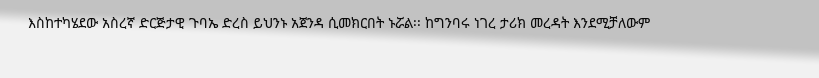እስከተካሄደው አስረኛ ድርጅታዊ ጉባኤ ድረስ ይህንኑ አጀንዳ ሲመክርበት ኑሯል፡፡ ከግንባሩ ነገረ ታሪክ መረዳት እንደሚቻለውም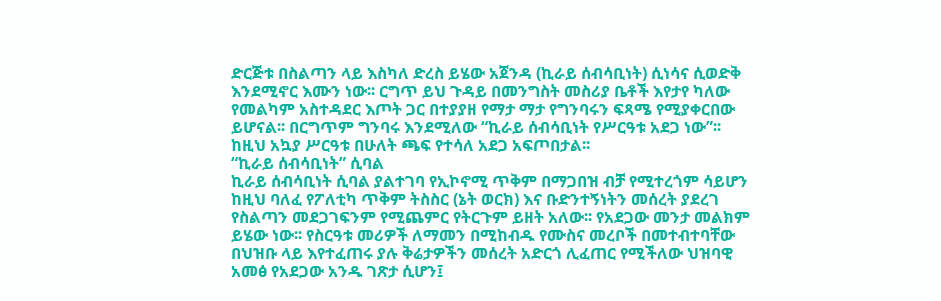ድርጅቱ በስልጣን ላይ እስካለ ድረስ ይሄው አጀንዳ (ኪራይ ሰብሳቢነት) ሲነሳና ሲወድቅ እንደሚኖር እሙን ነው፡፡ ርግጥ ይህ ጉዳይ በመንግስት መስሪያ ቤቶች እየታየ ካለው የመልካም አስተዳደር እጦት ጋር በተያያዘ የማታ ማታ የግንባሩን ፍጻሜ የሚያቀርበው ይሆናል፡፡ በርግጥም ግንባሩ እንደሚለው “ኪራይ ሰብሳቢነት የሥርዓቱ አደጋ ነው”፡፡ ከዚህ አኳያ ሥርዓቱ በሁለት ጫፍ የተሳለ አደጋ አፍጦበታል፡፡
“ኪራይ ሰብሳቢነት” ሲባል
ኪራይ ሰብሳቢነት ሲባል ያልተገባ የኢኮኖሚ ጥቅም በማጋበዝ ብቻ የሚተረጎም ሳይሆን ከዚህ ባለፈ የፖለቲካ ጥቅም ትስስር (ኔት ወርክ) እና ቡድንተኝነትን መሰረት ያደረገ የስልጣን መደጋገፍንም የሚጨምር የትርጉም ይዘት አለው፡፡ የአደጋው መንታ መልክም ይሄው ነው፡፡ የስርዓቱ መሪዎች ለማመን በሚከብዱ የሙስና መረቦች በመተብተባቸው በህዝቡ ላይ እየተፈጠሩ ያሉ ቅሬታዎችን መሰረት አድርጎ ሊፈጠር የሚችለው ህዝባዊ አመፅ የአደጋው አንዱ ገጽታ ሲሆን፤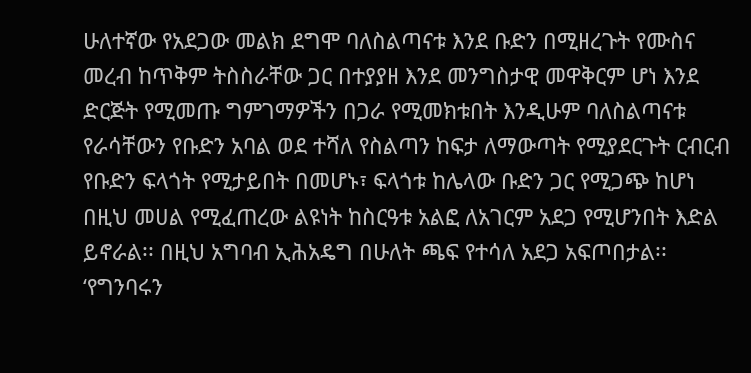ሁለተኛው የአደጋው መልክ ደግሞ ባለስልጣናቱ እንደ ቡድን በሚዘረጉት የሙስና መረብ ከጥቅም ትስስራቸው ጋር በተያያዘ እንደ መንግስታዊ መዋቅርም ሆነ እንደ ድርጅት የሚመጡ ግምገማዎችን በጋራ የሚመክቱበት እንዲሁም ባለስልጣናቱ የራሳቸውን የቡድን አባል ወደ ተሻለ የስልጣን ከፍታ ለማውጣት የሚያደርጉት ርብርብ የቡድን ፍላጎት የሚታይበት በመሆኑ፣ ፍላጎቱ ከሌላው ቡድን ጋር የሚጋጭ ከሆነ በዚህ መሀል የሚፈጠረው ልዩነት ከስርዓቱ አልፎ ለአገርም አደጋ የሚሆንበት እድል ይኖራል፡፡ በዚህ አግባብ ኢሕአዴግ በሁለት ጫፍ የተሳለ አደጋ አፍጦበታል፡፡ ‘የግንባሩን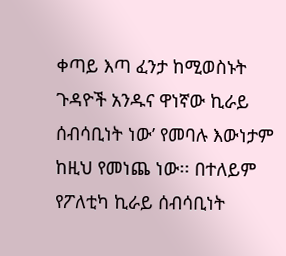ቀጣይ እጣ ፈንታ ከሚወስኑት ጉዳዮች አንዱና ዋነኛው ኪራይ ሰብሳቢነት ነው’ የመባሉ እውነታም ከዚህ የመነጨ ነው፡፡ በተለይም የፖለቲካ ኪራይ ሰብሳቢነት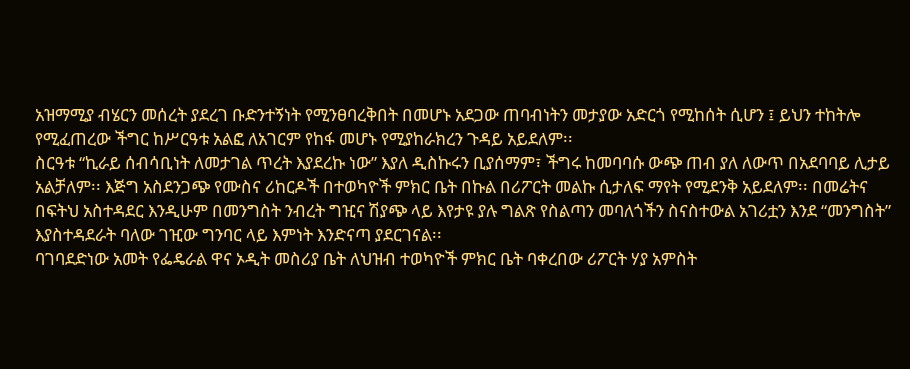አዝማሚያ ብሄርን መሰረት ያደረገ ቡድንተኝነት የሚንፀባረቅበት በመሆኑ አደጋው ጠባብነትን መታያው አድርጎ የሚከሰት ሲሆን ፤ ይህን ተከትሎ የሚፈጠረው ችግር ከሥርዓቱ አልፎ ለአገርም የከፋ መሆኑ የሚያከራክረን ጉዳይ አይደለም፡፡
ስርዓቱ “ኪራይ ሰብሳቢነት ለመታገል ጥረት እያደረኩ ነው” እያለ ዲስኩሩን ቢያሰማም፣ ችግሩ ከመባባሱ ውጭ ጠብ ያለ ለውጥ በአደባባይ ሊታይ አልቻለም፡፡ እጅግ አስደንጋጭ የሙስና ሪከርዶች በተወካዮች ምክር ቤት በኩል በሪፖርት መልኩ ሲታለፍ ማየት የሚደንቅ አይደለም፡፡ በመሬትና በፍትህ አስተዳደር እንዲሁም በመንግስት ንብረት ግዢና ሽያጭ ላይ እየታዩ ያሉ ግልጽ የስልጣን መባለጎችን ስናስተውል አገሪቷን እንደ “መንግስት” እያስተዳደራት ባለው ገዢው ግንባር ላይ እምነት እንድናጣ ያደርገናል፡፡
ባገባደድነው አመት የፌዴራል ዋና ኦዲት መስሪያ ቤት ለህዝብ ተወካዮች ምክር ቤት ባቀረበው ሪፖርት ሃያ አምስት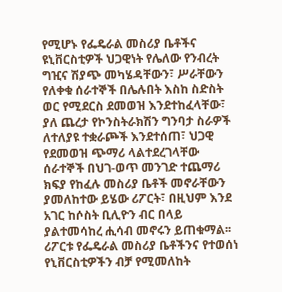የሚሆኑ የፌዴራል መስሪያ ቤቶችና ዩኒቨርስቲዎች ህጋዊነት የሌለው የንብረት ግዢና ሽያጭ መካሄዳቸውን፣ ሥራቸውን የለቀቁ ሰራተኞች በሌሉበት እስከ ስድስት ወር የሚደርስ ደመወዝ እንደተከፈላቸው፣ ያለ ጨረታ የኮንስትራክሽን ግንባታ ስራዎች ለተለያዩ ተቋራጮች እንደተሰጠ፣ ህጋዊ የደመወዝ ጭማሪ ላልተደረገላቸው ሰራተኞች በህገ-ወጥ መንገድ ተጨማሪ ክፍያ የከፈሉ መስሪያ ቤቶች መኖራቸውን ያመለከተው ይሄው ሪፖርት፣ በዚህም እንደ አገር ከሶስት ቢሊዮን ብር በላይ ያልተመሳከረ ሒሳብ መኖሩን ይጠቁማል፡፡ ሪፖርቱ የፌዴራል መስሪያ ቤቶችንና የተወሰነ የኒቨርስቲዎችን ብቻ የሚመለከት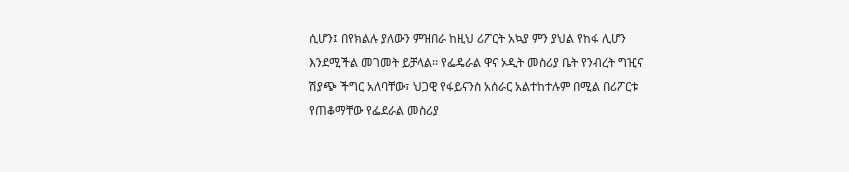ሲሆን፤ በየክልሉ ያለውን ምዝበራ ከዚህ ሪፖርት አኳያ ምን ያህል የከፋ ሊሆን እንደሚችል መገመት ይቻላል፡፡ የፌዴራል ዋና ኦዲት መስሪያ ቤት የንብረት ግዢና ሽያጭ ችግር አለባቸው፣ ህጋዊ የፋይናንስ አሰራር አልተከተሉም በሚል በሪፖርቱ የጠቆማቸው የፌደራል መስሪያ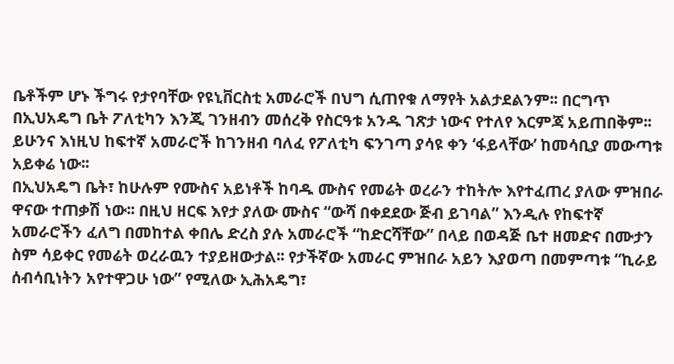ቤቶችም ሆኑ ችግሩ የታየባቸው የዩኒቨርስቲ አመራሮች በህግ ሲጠየቁ ለማየት አልታደልንም፡፡ በርግጥ በኢህአዴግ ቤት ፖለቲካን እንጂ ገንዘብን መሰረቅ የስርዓቱ አንዱ ገጽታ ነውና የተለየ እርምጃ አይጠበቅም፡፡ ይሁንና እነዚህ ከፍተኛ አመራሮች ከገንዘብ ባለፈ የፖለቲካ ፍንገጣ ያሳዩ ቀን ‘ፋይላቸው’ ከመሳቢያ መውጣቱ አይቀሬ ነው፡፡
በኢህአዴግ ቤት፣ ከሁሉም የሙስና አይነቶች ከባዱ ሙስና የመሬት ወረራን ተከትሎ እየተፈጠረ ያለው ምዝበራ ዋናው ተጠቃሽ ነው፡፡ በዚህ ዘርፍ እየታ ያለው ሙስና “ውሻ በቀደደው ጅብ ይገባል” እንዲሉ የከፍተኛ አመራሮችን ፈለግ በመከተል ቀበሌ ድረስ ያሉ አመራሮች “ከድርሻቸው” በላይ በወዳጅ ቤተ ዘመድና በሙታን ስም ሳይቀር የመሬት ወረራዉን ተያይዘውታል፡፡ የታችኛው አመራር ምዝበራ አይን እያወጣ በመምጣቱ “ኪራይ ሰብሳቢነትን አየተዋጋሁ ነው” የሚለው ኢሕአዴግ፣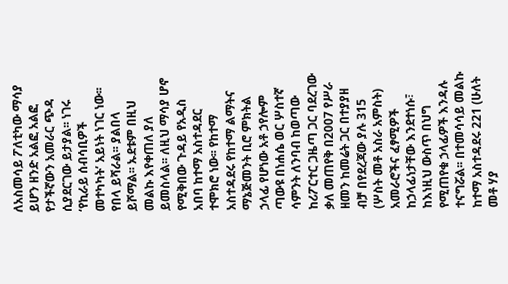ለአስመሳይ ፖለቲካው ማሳያ ይሆን ዘንድ አልፎ አልፎ የታችኛውን አመራር ጭዳ ሲያደርገው ይታያል፡፡ ነገሩ ‘የኪራይ ሰብሳቢዎች መተካካት’ አይነት ነገር ነው፡፡ የበላ ይሻራል፡፡ ያልበላ ይሾማል፡፡ ኡደቱም በዚህ መልኩ እየቀጠለ ያለ ይመስላል፡፡ ለዚህ ማሳያ ሆኖ የሚቅበው ጉዳይ የአዲስ አበባ ከተማ አስተዳደር ተሞክሮ ነው፡፡ የከተማ አስተዳደሩ የከተማ ልማትና ማኔጅመንት ቢሮ ምክትል ኃላፊ የሆነው አቶ ኃየሎም ጣውዩ በነሐሴ ወር ሦስተኛ ሳምንት ለንባብ ከወጣው ከሪፖርተር ጋዜጣ ጋር ባደረገው ቃለ መጠየቅ በ2007 የሥራ ዘመን ከመሬት ጋር በተያያዘ ብቻ በየደረጃው ያሉ 315 (ሦስት መቶ አስራ አምስት) አመራሮችና ፈፃሚዎች ከኃላፊነታቸው እንደተነሱ፣ ከእነዚህ ውስጥ በህግ የሚጠየቁ ኃላፊዎች እንዳሉ ተናግሯል፡፡ በተመሳሳይ መልኩ ከተማ አስተዳደሩ 221 (ሁለት መቶ ሃያ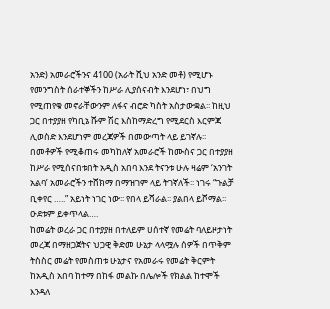አንድ) አመራሮችንና 4100 (አራት ሺህ አንድ መቶ) የሚሆኑ የመንግስት ሰራተኞችን ከሥራ ሊያሰናብት እንደሆነ፣ በህግ የሚጠየቁ መኖራቸውንም ለፋና ብሮድ ካስት አስታውቋል፡፡ ከዚህ ጋር በተያያዘ የካቢኔ ሹም ሽር እስከማድረግ የሚደርስ እርምጃ ሊወስድ እንደሆነም መረጃዎች በመውጣት ላይ ይገኛሉ፡፡ በመቶዎች የሚቆጠሩ መካከለኛ አመራሮች ከሙስና ጋር በተያያዘ ከሥራ የሚሰናበቱበት አዲስ አበባ እንደ ትናንቱ ሁሉ ዛሬም ‘አንገት አልባ’ አመራሮችን ተሸክማ በማዝገም ላይ ትገኛለች፡፡ ነገሩ “ጉልቻ ቢቀየር …..” አይነት ነገር ነው፡፡ የበላ ይሻራል፡፡ ያልበላ ይሾማል፡፡ ዑደቱም ይቀጥላል….
ከመሬት ወረራ ጋር በተያያዘ በተለይም ሀሰተኛ የመሬት ባለይዞታነት መረጃ በማዘጋጀትና ህጋዊ ቅድመ ሁኔታ ላላሟሉ ሰዎች በጥቅም ትስስር መሬት የመስጠቱ ሁኔታና የአመራሩ የመሬት ቅርምት ከአዲስ አበባ ከተማ በከፋ መልኩ በሌሎች የክልል ከተሞች እንዳለ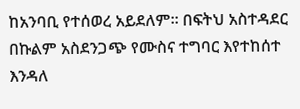ከአንባቢ የተሰወረ አይደለም፡፡ በፍትህ አስተዳደር በኩልም አስደንጋጭ የሙስና ተግባር እየተከሰተ እንዳለ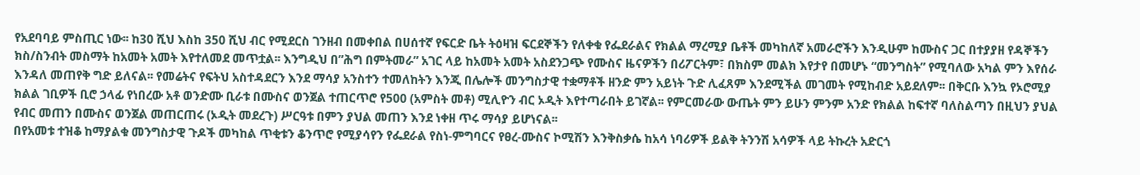የአደባባይ ምስጢር ነው፡፡ ከ30 ሺህ እስከ 350 ሺህ ብር የሚደርስ ገንዘብ በመቀበል በሀሰተኛ የፍርድ ቤት ትዕዛዝ ፍርደኞችን የለቀቁ የፌደራልና የክልል ማረሚያ ቤቶች መካከለኛ አመራሮችን እንዲሁም ከሙስና ጋር በተያያዘ የዳኞችን ክስ/ስንብት መስማት ከአመት አመት እየተለመደ መጥቷል፡፡ እንግዲህ በ”ሕግ በምትመራ” አገር ላይ ከአመት አመት አስደንጋጭ የሙስና ዜናዎችን በሪፖርትም፣ በክስም መልክ እየታየ በመሆኑ “መንግስት” የሚባለው አካል ምን እየሰራ እንዳለ መጠየቅ ግድ ይለናል፡፡ የመሬትና የፍትህ አስተዳደርን እንደ ማሳያ አንስተን ተመለከትን እንጂ በሌሎች መንግስታዊ ተቋማቶች ዘንድ ምን አይነት ጉድ ሊፈጸም እንደሚችል መገመት የሚከብድ አይደለም፡፡ በቅርቡ እንኳ የኦሮሚያ ክልል ገቢዎች ቢሮ ኃላፊ የነበረው አቶ ወንድሙ ቢራቱ በሙስና ወንጀል ተጠርጥሮ የ500 (አምስት መቶ) ሚሊዮን ብር ኦዲት እየተጣራበት ይገኛል፡፡ የምርመራው ውጤት ምን ይሁን ምንም አንድ የክልል ከፍተኛ ባለስልጣን በዚህን ያህል የብር መጠን በሙስና ወንጀል መጠርጠሩ (ኦዲት መደረጉ) ሥርዓቱ በምን ያህል መጠን እንደ ነቀዘ ጥሩ ማሳያ ይሆነናል፡፡
በየአመቱ ተዝቆ ከማያልቁ መንግስታዊ ጉዶች መካከል ጥቂቱን ቆንጥሮ የሚያሳየን የፌደራል የስነ-ምግባርና የፀረ-ሙስና ኮሚሽን እንቅስቃሴ ከአሳ ነባሪዎች ይልቅ ትንንሽ አሳዎች ላይ ትኩረት አድርጎ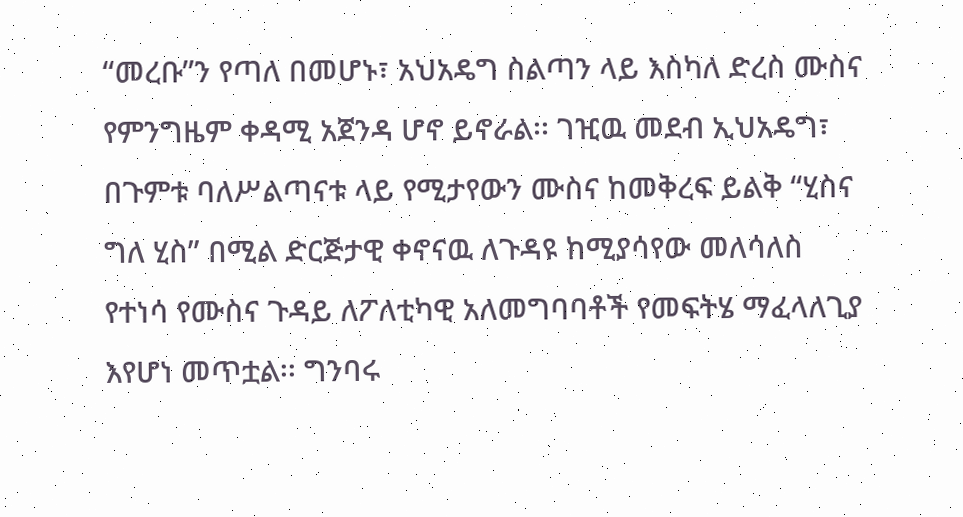“መረቡ”ን የጣለ በመሆኑ፣ አህአዴግ ስልጣን ላይ እስካለ ድረስ ሙስና የምንግዜም ቀዳሚ አጀንዳ ሆኖ ይኖራል፡፡ ገዢዉ መደብ ኢህአዴግ፣ በጉምቱ ባለሥልጣናቱ ላይ የሚታየውን ሙስና ከመቅረፍ ይልቅ “ሂስና ግለ ሂስ” በሚል ድርጅታዊ ቀኖናዉ ለጉዳዩ ከሚያሳየው መለሳለስ የተነሳ የሙስና ጉዳይ ለፖለቲካዊ አለመግባባቶች የመፍትሄ ማፈላለጊያ እየሆነ መጥቷል፡፡ ግንባሩ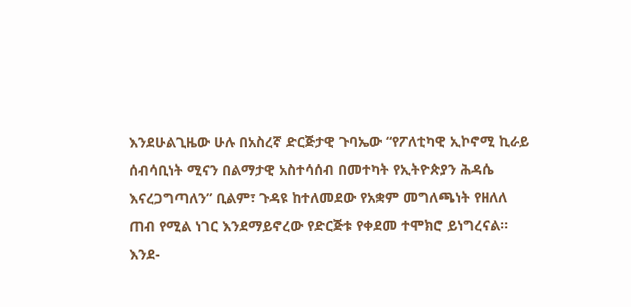እንደሁልጊዜው ሁሉ በአስረኛ ድርጅታዊ ጉባኤው “የፖለቲካዊ ኢኮኖሚ ኪራይ ሰብሳቢነት ሚናን በልማታዊ አስተሳሰብ በመተካት የኢትዮጵያን ሕዳሴ እናረጋግጣለን” ቢልም፣ ጉዳዩ ከተለመደው የአቋም መግለጫነት የዘለለ ጠብ የሚል ነገር እንደማይኖረው የድርጅቱ የቀደመ ተሞክሮ ይነግረናል፡፡
እንደ-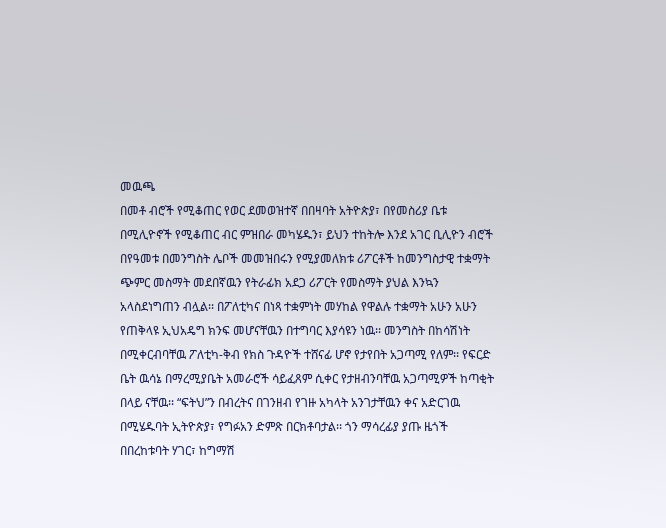መዉጫ
በመቶ ብሮች የሚቆጠር የወር ደመወዝተኛ በበዛባት አትዮጵያ፣ በየመስሪያ ቤቱ በሚሊዮኖች የሚቆጠር ብር ምዝበራ መካሄዱን፣ ይህን ተከትሎ እንደ አገር ቢሊዮን ብሮች በየዓመቱ በመንግስት ሌቦች መመዝበሩን የሚያመለክቱ ሪፖርቶች ከመንግስታዊ ተቋማት ጭምር መስማት መደበኛዉን የትራፊክ አደጋ ሪፖርት የመስማት ያህል እንኳን አላስደነግጠን ብሏል፡፡ በፖለቲካና በነጻ ተቋምነት መሃከል የዋልሉ ተቋማት አሁን አሁን የጠቅላዩ ኢህአዴግ ክንፍ መሆናቸዉን በተግባር እያሳዩን ነዉ፡፡ መንግስት በከሳሽነት በሚቀርብባቸዉ ፖለቲካ-ቅብ የክስ ጉዳዮች ተሸናፊ ሆኖ የታየበት አጋጣሚ የለም፡፡ የፍርድ ቤት ዉሳኔ በማረሚያቤት አመራሮች ሳይፈጸም ሲቀር የታዘብንባቸዉ አጋጣሚዎች ከጣቂት በላይ ናቸዉ፡፡ “ፍትህ”ን በብረትና በገንዘብ የገዙ አካላት አንገታቸዉን ቀና አድርገዉ በሚሄዱባት ኢትዮጵያ፣ የግፉአን ድምጽ በርክቶባታል፡፡ ጎን ማሳረፊያ ያጡ ዜጎች በበረከቱባት ሃገር፣ ከግማሽ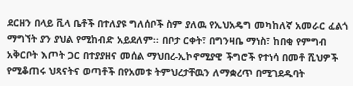ደርዘን በላይ ቪላ ቤቶች በተለያዩ ግለሰቦች ስም ያለዉ የኢህአዴግ መካከለኛ አመራር ፈልጎ ማግኘት ያን ያህል የሚከብድ አይደለም፡፡ በቦታ ርቀት፣ በግንዛቤ ማነስ፣ ከበቂ የምግብ አቅርቦት እጦት ጋር በተያያዘና መሰል ማህበረ-ኢኮኖሚያዊ ችግሮች የተነሳ በመቶ ሺህዎች የሚቆጠሩ ህጻናትና ወጣቶች በየአመቱ ትምህረታቸዉን ለማቋረጥ በሚገደዱባት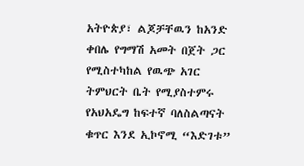አትዮጵያ፣ ልጆቻቸዉን ከአንድ ቀበሌ የግማሽ አመት በጀት ጋር የሚስተካከል የዉጭ አገር ትምህርት ቤት የሚያስተምሩ የአህአዴግ ከፍተኛ ባለስልጣናት ቁጥር እንደ ኢኮኖሚ “እድገቱ”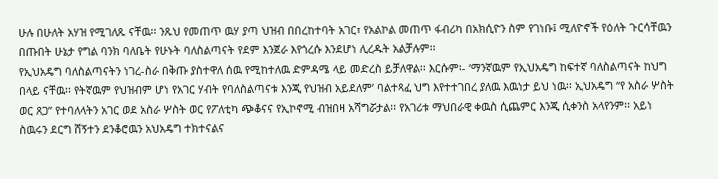ሁሉ በሁለት አሃዝ የሚገለጹ ናቸዉ፡፡ ንጹህ የመጠጥ ዉሃ ያጣ ህዝብ በበረከተባት አገር፣ የአልኮል መጠጥ ፋብሪካ በአክሲዮን ስም የገነቡ፤ ሚለዮኖች የዕለት ጉርሳቸዉን በጡበት ሁኔታ የግል ባንክ ባለቤት የሁኑት ባለስልጣናት የደም እንጀራ እየጎረሱ እንደሆነ ሊረዱት አልቻሉም፡፡
የኢህአዴግ ባለስልጣናትን ነገረ-ስራ በቅጡ ያስተዋለ ሰዉ የሚከተለዉ ድምዳሜ ላይ መድረስ ይቻለዋል፡፡ እርሱም፡- ‘ማንኛዉም የኢህአዴግ ከፍተኛ ባለስልጣናት ከህግ በላይ ናቸዉ፡፡ የትኛዉም የህዝብም ሆነ የአገር ሃብት የባለስልጣናቱ እንጂ የህዝብ አይደለም’ ባልተጻፈ ህግ እየተተገበረ ያለዉ እዉነታ ይህ ነዉ፡፡ ኢህአዴግ “የ አስራ ሦስት ወር ጸጋ” የተባለላትን አገር ወደ አስራ ሦስት ወር የፖለቲካ ጭቆናና የኢኮኖሚ ብዝበዛ አሻግሯታል፡፡ የአገሪቱ ማህበራዊ ቀዉስ ሲጨምር እንጂ ሲቀንስ አላየንም፡፡ አይነ ስዉሩን ደርግ ሸኝተን ደንቆሮዉን አህአዴግ ተክተናልና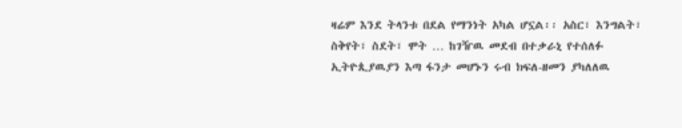ዛሬም እንደ ትላንቱ በደል የማንነት አካል ሆኗል፡፡ አስር፣ እንግልት፣ ስቅየት፣ ስደት፣ ሞት … ከገዥዉ መደብ በተቃራኒ የተሰለፉ ኢትዮጲያዉያን እጣ ፋንታ መሆኑን ሩብ ክፍለ-ዘመን ያካለለዉ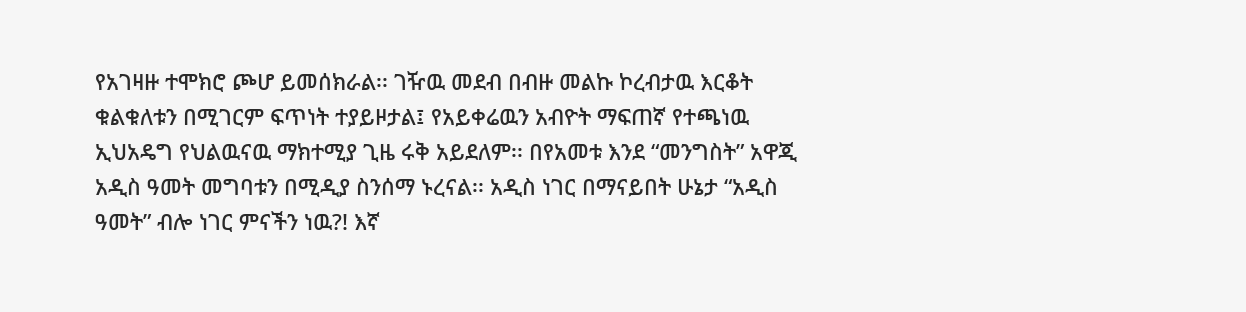የአገዛዙ ተሞክሮ ጮሆ ይመሰክራል፡፡ ገዥዉ መደብ በብዙ መልኩ ኮረብታዉ እርቆት ቁልቁለቱን በሚገርም ፍጥነት ተያይዞታል፤ የአይቀሬዉን አብዮት ማፍጠኛ የተጫነዉ ኢህአዴግ የህልዉናዉ ማክተሚያ ጊዜ ሩቅ አይደለም፡፡ በየአመቱ እንደ “መንግስት” አዋጂ አዲስ ዓመት መግባቱን በሚዲያ ስንሰማ ኑረናል፡፡ አዲስ ነገር በማናይበት ሁኔታ “አዲስ ዓመት” ብሎ ነገር ምናችን ነዉ?! እኛ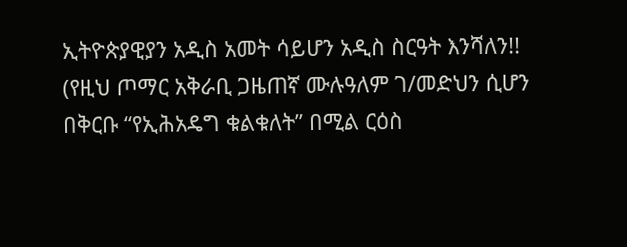ኢትዮጵያዊያን አዲስ አመት ሳይሆን አዲስ ስርዓት እንሻለን!!
(የዚህ ጦማር አቅራቢ ጋዜጠኛ ሙሉዓለም ገ/መድህን ሲሆን በቅርቡ “የኢሕአዴግ ቁልቁለት” በሚል ርዕስ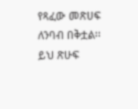የጻፈው መጽሀፍ ለንባብ በቅቷል፡፡ ይህ ጽሁፍ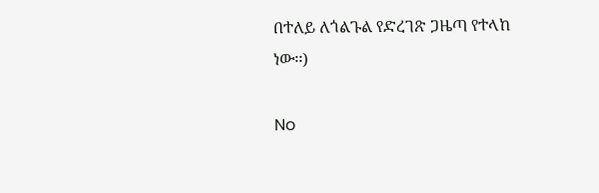በተለይ ለጎልጉል የድረገጽ ጋዜጣ የተላከ ነው፡፡)

No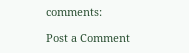comments:

Post a Comment